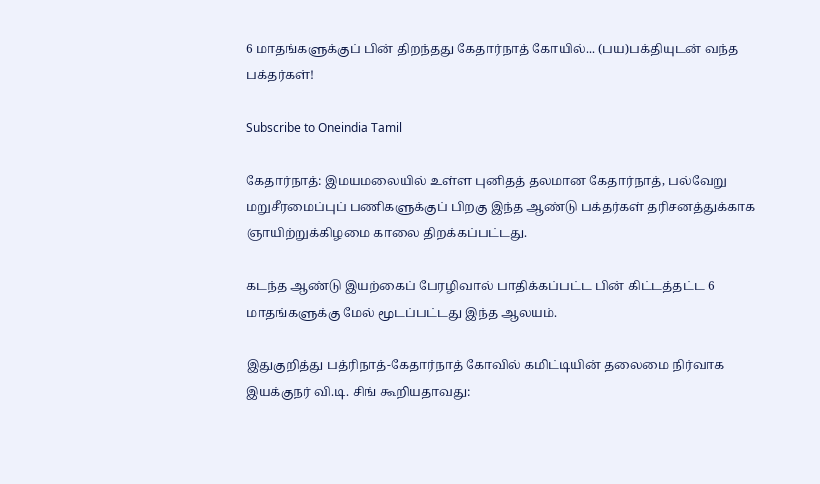6 மாதங்களுக்குப் பின் திறந்தது கேதார்நாத் கோயில்... (பய)பக்தியுடன் வந்த பக்தர்கள்!

Subscribe to Oneindia Tamil

கேதார்நாத்: இமயமலையில் உள்ள புனிதத் தலமான கேதார்நாத், பல்வேறு மறுசீரமைப்புப் பணிகளுக்குப் பிறகு இந்த ஆண்டு பக்தர்கள் தரிசனத்துக்காக ஞாயிற்றுக்கிழமை காலை திறக்கப்பட்டது.

கடந்த ஆண்டு இயற்கைப் பேரழிவால் பாதிக்கப்பட்ட பின் கிட்டத்தட்ட 6 மாதங்களுக்கு மேல் மூடப்பட்டது இந்த ஆலயம்.

இதுகுறித்து பத்ரிநாத்-கேதார்நாத் கோவில் கமிட்டியின் தலைமை நிர்வாக இயக்குநர் வி.டி. சிங் கூறியதாவது: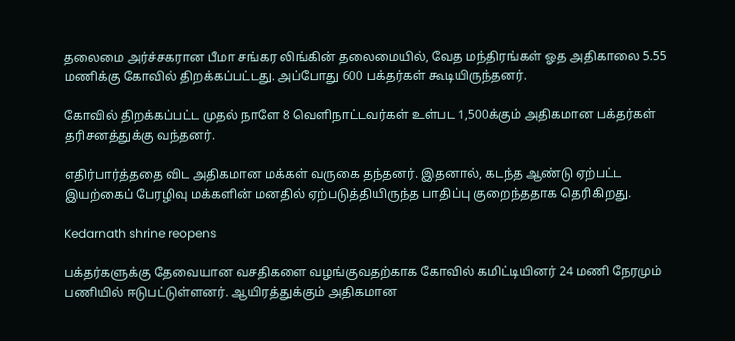தலைமை அர்ச்சகரான பீமா சங்கர லிங்கின் தலைமையில், வேத மந்திரங்கள் ஓத அதிகாலை 5.55 மணிக்கு கோவில் திறக்கப்பட்டது. அப்போது 600 பக்தர்கள் கூடியிருந்தனர்.

கோவில் திறக்கப்பட்ட முதல் நாளே 8 வெளிநாட்டவர்கள் உள்பட 1,500க்கும் அதிகமான பக்தர்கள் தரிசனத்துக்கு வந்தனர்.

எதிர்பார்த்ததை விட அதிகமான மக்கள் வருகை தந்தனர். இதனால், கடந்த ஆண்டு ஏற்பட்ட இயற்கைப் பேரழிவு மக்களின் மனதில் ஏற்படுத்தியிருந்த பாதிப்பு குறைந்ததாக தெரிகிறது.

Kedarnath shrine reopens

பக்தர்களுக்கு தேவையான வசதிகளை வழங்குவதற்காக கோவில் கமிட்டியினர் 24 மணி நேரமும் பணியில் ஈடுபட்டுள்ளனர். ஆயிரத்துக்கும் அதிகமான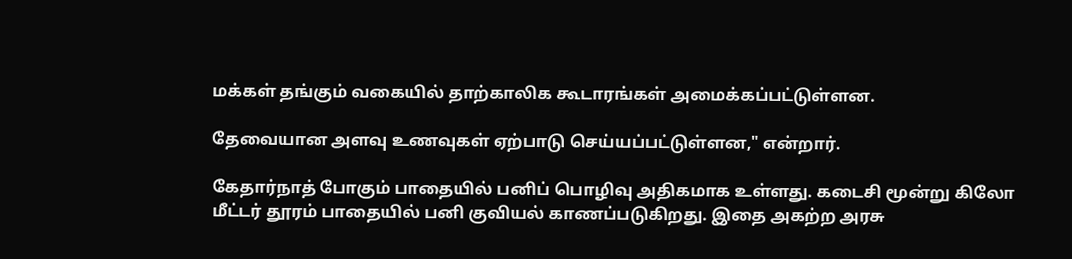மக்கள் தங்கும் வகையில் தாற்காலிக கூடாரங்கள் அமைக்கப்பட்டுள்ளன.

தேவையான அளவு உணவுகள் ஏற்பாடு செய்யப்பட்டுள்ளன," என்றார்.

கேதார்நாத் போகும் பாதையில் பனிப் பொழிவு அதிகமாக உள்ளது. கடைசி மூன்று கிலோ மீட்டர் தூரம் பாதையில் பனி குவியல் காணப்படுகிறது. இதை அகற்ற அரசு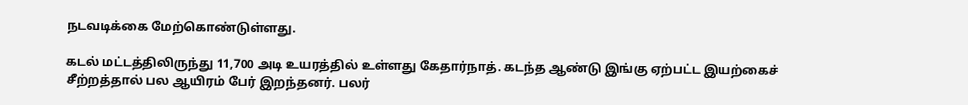நடவடிக்கை மேற்கொண்டுள்ளது.

கடல் மட்டத்திலிருந்து 11,700 அடி உயரத்தில் உள்ளது கேதார்நாத். கடந்த ஆண்டு இங்கு ஏற்பட்ட இயற்கைச் சீற்றத்தால் பல ஆயிரம் பேர் இறந்தனர். பலர்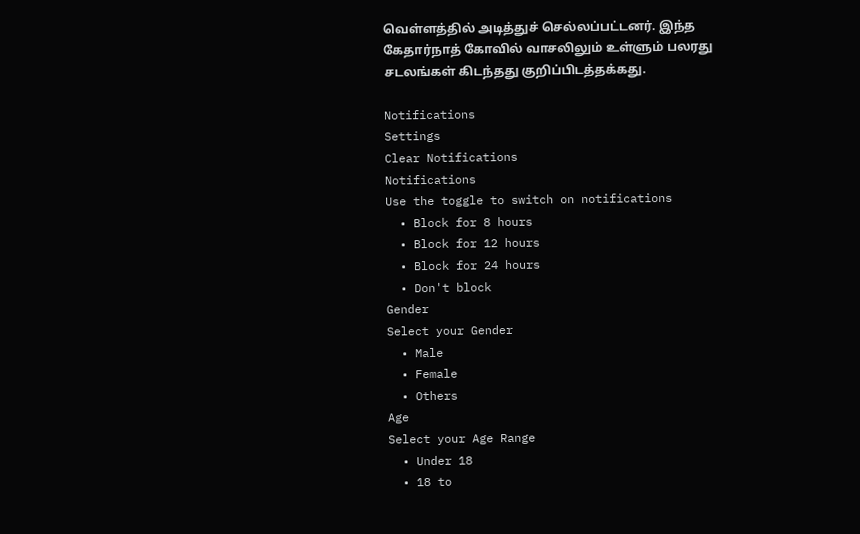வெள்ளத்தில் அடித்துச் செல்லப்பட்டனர். இந்த கேதார்நாத் கோவில் வாசலிலும் உள்ளும் பலரது சடலங்கள் கிடந்தது குறிப்பிடத்தக்கது.

Notifications
Settings
Clear Notifications
Notifications
Use the toggle to switch on notifications
  • Block for 8 hours
  • Block for 12 hours
  • Block for 24 hours
  • Don't block
Gender
Select your Gender
  • Male
  • Female
  • Others
Age
Select your Age Range
  • Under 18
  • 18 to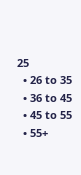25
  • 26 to 35
  • 36 to 45
  • 45 to 55
  • 55+